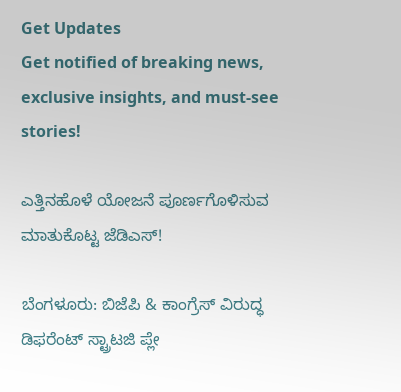Get Updates
Get notified of breaking news, exclusive insights, and must-see stories!

ಎತ್ತಿನಹೊಳೆ ಯೋಜನೆ ಪೂರ್ಣಗೊಳಿಸುವ ಮಾತುಕೊಟ್ಟ ಜೆಡಿಎಸ್!

ಬೆಂಗಳೂರು: ಬಿಜೆಪಿ & ಕಾಂಗ್ರೆಸ್ ವಿರುದ್ಧ ಡಿಫರೆಂಟ್ ಸ್ಟ್ರಾಟಜಿ ಪ್ಲೇ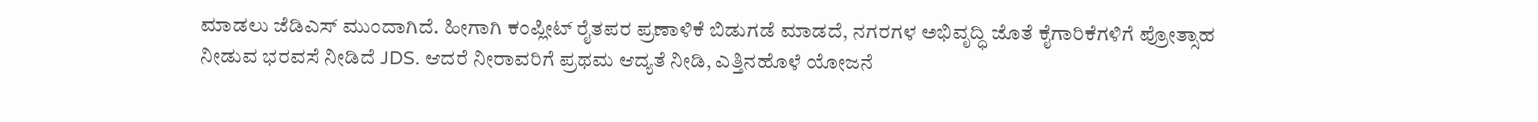ಮಾಡಲು ಜೆಡಿಎಸ್ ಮುಂದಾಗಿದೆ. ಹೀಗಾಗಿ ಕಂಪ್ಲೀಟ್ ರೈತಪರ ಪ್ರಣಾಳಿಕೆ ಬಿಡುಗಡೆ ಮಾಡದೆ, ನಗರಗಳ ಅಭಿವೃದ್ಧಿ ಜೊತೆ ಕೈಗಾರಿಕೆಗಳಿಗೆ ಪ್ರೋತ್ಸಾಹ ನೀಡುವ ಭರವಸೆ ನೀಡಿದೆ JDS. ಆದರೆ ನೀರಾವರಿಗೆ ಪ್ರಥಮ ಆದ್ಯತೆ ನೀಡಿ, ಎತ್ತಿನಹೊಳೆ ಯೋಜನೆ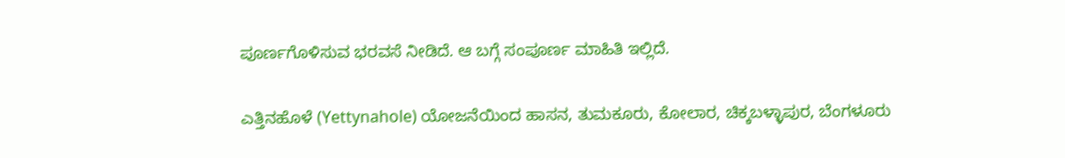ಪೂರ್ಣಗೊಳಿಸುವ ಭರವಸೆ ನೀಡಿದೆ. ಆ ಬಗ್ಗೆ ಸಂಪೂರ್ಣ ಮಾಹಿತಿ ಇಲ್ಲಿದೆ.

ಎತ್ತಿನಹೊಳೆ (Yettynahole) ಯೋಜನೆಯಿಂದ ಹಾಸನ, ತುಮಕೂರು, ಕೋಲಾರ, ಚಿಕ್ಕಬಳ್ಳಾಪುರ, ಬೆಂಗಳೂರು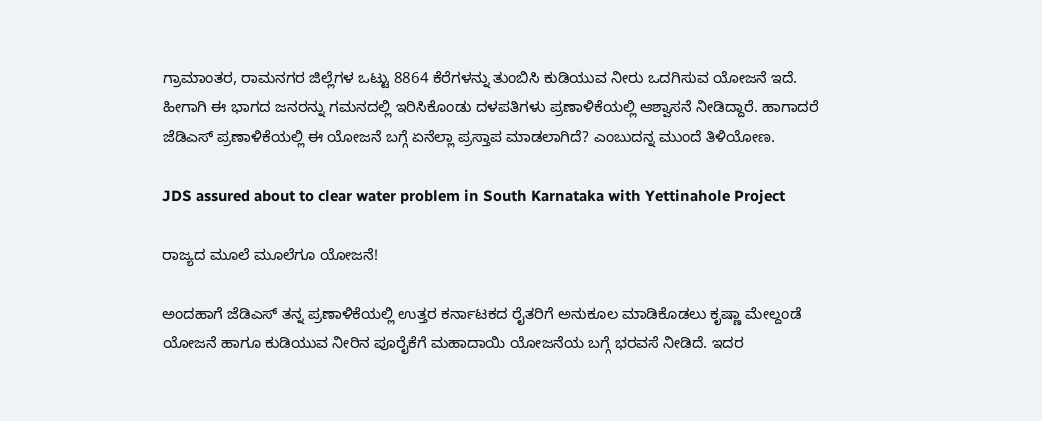ಗ್ರಾಮಾಂತರ, ರಾಮನಗರ ಜಿಲ್ಲೆಗಳ ಒಟ್ಟು 8864 ಕೆರೆಗಳನ್ನು ತುಂಬಿಸಿ ಕುಡಿಯುವ ನೀರು ಒದಗಿಸುವ ಯೋಜನೆ ಇದೆ. ಹೀಗಾಗಿ ಈ ಭಾಗದ ಜನರನ್ನು ಗಮನದಲ್ಲಿ ಇರಿಸಿಕೊಂಡು ದಳಪತಿಗಳು ಪ್ರಣಾಳಿಕೆಯಲ್ಲಿ ಆಶ್ವಾಸನೆ ನೀಡಿದ್ದಾರೆ. ಹಾಗಾದರೆ ಜೆಡಿಎಸ್ ಪ್ರಣಾಳಿಕೆಯಲ್ಲಿ ಈ ಯೋಜನೆ ಬಗ್ಗೆ ಏನೆಲ್ಲಾ ಪ್ರಸ್ತಾಪ ಮಾಡಲಾಗಿದೆ? ಎಂಬುದನ್ನ ಮುಂದೆ ತಿಳಿಯೋಣ.

JDS assured about to clear water problem in South Karnataka with Yettinahole Project

ರಾಜ್ಯದ ಮೂಲೆ ಮೂಲೆಗೂ ಯೋಜನೆ!

ಅಂದಹಾಗೆ ಜೆಡಿಎಸ್ ತನ್ನ ಪ್ರಣಾಳಿಕೆಯಲ್ಲಿ ಉತ್ತರ ಕರ್ನಾಟಕದ ರೈತರಿಗೆ ಅನುಕೂಲ ಮಾಡಿಕೊಡಲು ಕೃಷ್ಣಾ ಮೇಲ್ದಂಡೆ ಯೋಜನೆ ಹಾಗೂ ಕುಡಿಯುವ ನೀರಿನ ಪೂರೈಕೆಗೆ ಮಹಾದಾಯಿ ಯೋಜನೆಯ ಬಗ್ಗೆ ಭರವಸೆ ನೀಡಿದೆ. ಇದರ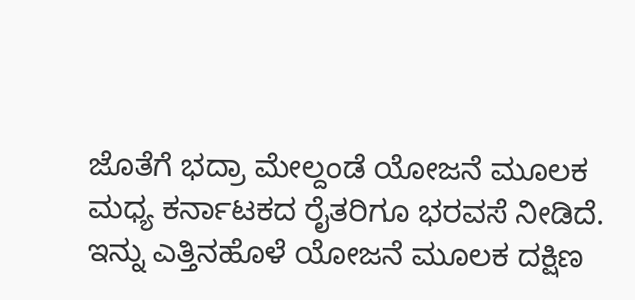ಜೊತೆಗೆ ಭದ್ರಾ ಮೇಲ್ದಂಡೆ ಯೋಜನೆ ಮೂಲಕ ಮಧ್ಯ ಕರ್ನಾಟಕದ ರೈತರಿಗೂ ಭರವಸೆ ನೀಡಿದೆ. ಇನ್ನು ಎತ್ತಿನಹೊಳೆ ಯೋಜನೆ ಮೂಲಕ ದಕ್ಷಿಣ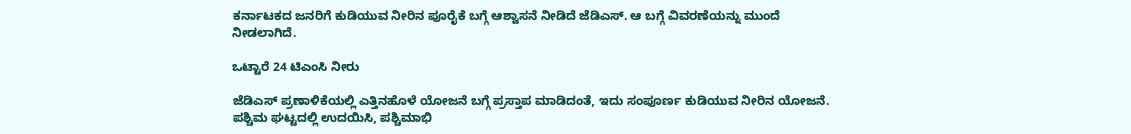ಕರ್ನಾಟಕದ ಜನರಿಗೆ ಕುಡಿಯುವ ನೀರಿನ ಪೂರೈಕೆ ಬಗ್ಗೆ ಆಶ್ವಾಸನೆ ನೀಡಿದೆ ಜೆಡಿಎಸ್. ಆ ಬಗ್ಗೆ ವಿವರಣೆಯನ್ನು ಮುಂದೆ ನೀಡಲಾಗಿದೆ.

ಒಟ್ಟಾರೆ 24 ಟಿಎಂಸಿ ನೀರು

ಜೆಡಿಎಸ್ ಪ್ರಣಾಳಿಕೆಯಲ್ಲಿ ಎತ್ತಿನಹೊಳೆ ಯೋಜನೆ ಬಗ್ಗೆ ಪ್ರಸ್ತಾಪ ಮಾಡಿದಂತೆ, ಇದು ಸಂಪೂರ್ಣ ಕುಡಿಯುವ ನೀರಿನ ಯೋಜನೆ. ಪಶ್ಚಿಮ ಘಟ್ಟದಲ್ಲಿ ಉದಯಿಸಿ, ಪಶ್ಚಿಮಾಭಿ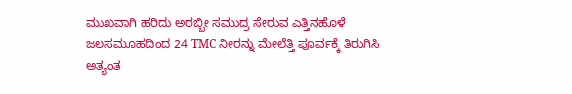ಮುಖವಾಗಿ ಹರಿದು ಅರಬ್ಬೀ ಸಮುದ್ರ ಸೇರುವ ಎತ್ತಿನಹೊಳೆ ಜಲಸಮೂಹದಿಂದ 24 TMC ನೀರನ್ನು ಮೇಲೆತ್ತಿ ಪೂರ್ವಕ್ಕೆ ತಿರುಗಿಸಿ ಅತ್ಯಂತ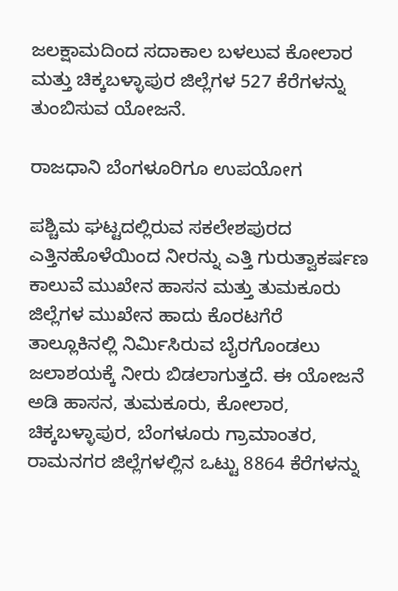ಜಲಕ್ಷಾಮದಿಂದ ಸದಾಕಾಲ ಬಳಲುವ ಕೋಲಾರ ಮತ್ತು ಚಿಕ್ಕಬಳ್ಳಾಪುರ ಜಿಲ್ಲೆಗಳ 527 ಕೆರೆಗಳನ್ನು ತುಂಬಿಸುವ ಯೋಜನೆ.

ರಾಜಧಾನಿ ಬೆಂಗಳೂರಿಗೂ ಉಪಯೋಗ

ಪಶ್ಚಿಮ ಘಟ್ಟದಲ್ಲಿರುವ ಸಕಲೇಶಪುರದ ಎತ್ತಿನಹೊಳೆಯಿಂದ ನೀರನ್ನು ಎತ್ತಿ ಗುರುತ್ವಾಕರ್ಷಣ ಕಾಲುವೆ ಮುಖೇನ ಹಾಸನ ಮತ್ತು ತುಮಕೂರು ಜಿಲ್ಲೆಗಳ ಮುಖೇನ ಹಾದು ಕೊರಟಗೆರೆ ತಾಲ್ಲೂಕಿನಲ್ಲಿ ನಿರ್ಮಿಸಿರುವ ಬೈರಗೊಂಡಲು ಜಲಾಶಯಕ್ಕೆ ನೀರು ಬಿಡಲಾಗುತ್ತದೆ. ಈ ಯೋಜನೆ ಅಡಿ ಹಾಸನ, ತುಮಕೂರು, ಕೋಲಾರ, ಚಿಕ್ಕಬಳ್ಳಾಪುರ, ಬೆಂಗಳೂರು ಗ್ರಾಮಾಂತರ, ರಾಮನಗರ ಜಿಲ್ಲೆಗಳಲ್ಲಿನ ಒಟ್ಟು 8864 ಕೆರೆಗಳನ್ನು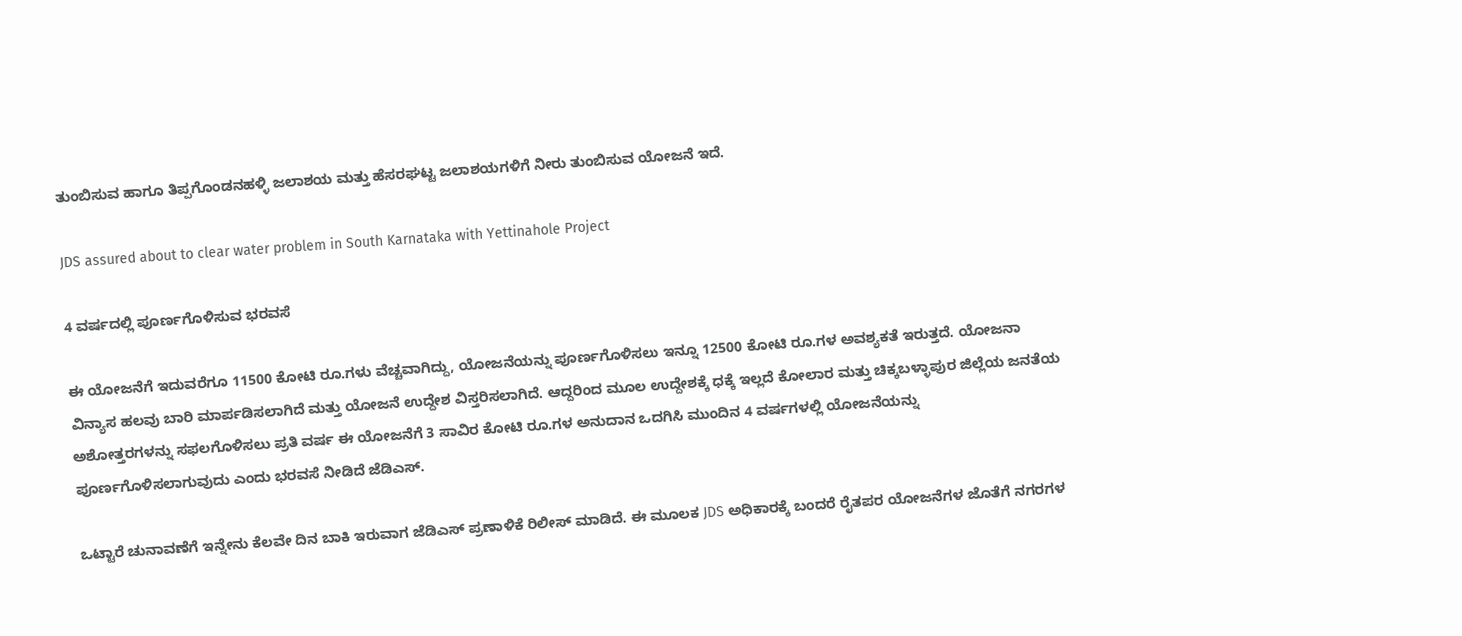ತುಂಬಿಸುವ ಹಾಗೂ ತಿಪ್ಪಗೊಂಡನಹಳ್ಳಿ ಜಲಾಶಯ ಮತ್ತು ಹೆಸರಘಟ್ಟ ಜಲಾಶಯಗಳಿಗೆ ನೀರು ತುಂಬಿಸುವ ಯೋಜನೆ ಇದೆ.

JDS assured about to clear water problem in South Karnataka with Yettinahole Project

4 ವರ್ಷದಲ್ಲಿ ಪೂರ್ಣಗೊಳಿಸುವ ಭರವಸೆ

ಈ ಯೋಜನೆಗೆ ಇದುವರೆಗೂ 11500 ಕೋಟಿ ರೂ.ಗಳು ವೆಚ್ಚವಾಗಿದ್ದು, ಯೋಜನೆಯನ್ನು ಪೂರ್ಣಗೊಳಿಸಲು ಇನ್ನೂ 12500 ಕೋಟಿ ರೂ.ಗಳ ಅವಶ್ಯಕತೆ ಇರುತ್ತದೆ. ಯೋಜನಾ ವಿನ್ಯಾಸ ಹಲವು ಬಾರಿ ಮಾರ್ಪಡಿಸಲಾಗಿದೆ ಮತ್ತು ಯೋಜನೆ ಉದ್ದೇಶ ವಿಸ್ತರಿಸಲಾಗಿದೆ. ಆದ್ದರಿಂದ ಮೂಲ ಉದ್ದೇಶಕ್ಕೆ ಧಕ್ಕೆ ಇಲ್ಲದೆ ಕೋಲಾರ ಮತ್ತು ಚಿಕ್ಕಬಳ್ಳಾಪುರ ಜಿಲ್ಲೆಯ ಜನತೆಯ ಅಶೋತ್ತರಗಳನ್ನು ಸಫಲಗೊಳಿಸಲು ಪ್ರತಿ ವರ್ಷ ಈ ಯೋಜನೆಗೆ 3 ಸಾವಿರ ಕೋಟಿ ರೂ.ಗಳ ಅನುದಾನ ಒದಗಿಸಿ ಮುಂದಿನ 4 ವರ್ಷಗಳಲ್ಲಿ ಯೋಜನೆಯನ್ನು ಪೂರ್ಣಗೊಳಿಸಲಾಗುವುದು ಎಂದು ಭರವಸೆ ನೀಡಿದೆ ಜೆಡಿಎಸ್.

ಒಟ್ಟಾರೆ ಚುನಾವಣೆಗೆ ಇನ್ನೇನು ಕೆಲವೇ ದಿನ ಬಾಕಿ ಇರುವಾಗ ಜೆಡಿಎಸ್ ಪ್ರಣಾಳಿಕೆ ರಿಲೀಸ್ ಮಾಡಿದೆ. ಈ ಮೂಲಕ JDS ಅಧಿಕಾರಕ್ಕೆ ಬಂದರೆ ರೈತಪರ ಯೋಜನೆಗಳ ಜೊತೆಗೆ ನಗರಗಳ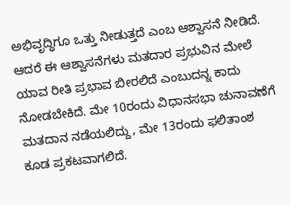ಅಭಿವೃದ್ಧಿಗೂ ಒತ್ತು ನೀಡುತ್ತದೆ ಎಂಬ ಆಶ್ವಾಸನೆ ನೀಡಿದೆ. ಆದರೆ ಈ ಆಶ್ವಾಸನೆಗಳು ಮತದಾರ ಪ್ರಭುವಿನ ಮೇಲೆ ಯಾವ ರೀತಿ ಪ್ರಭಾವ ಬೀರಲಿದೆ ಎಂಬುದನ್ನ ಕಾದು ನೋಡಬೇಕಿದೆ. ಮೇ 10ರಂದು ವಿಧಾನಸಭಾ ಚುನಾವಣೆಗೆ ಮತದಾನ ನಡೆಯಲಿದ್ದು, ಮೇ 13ರಂದು ಫಲಿತಾಂಶ ಕೂಡ ಪ್ರಕಟವಾಗಲಿದೆ.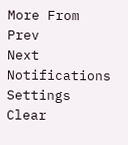More From
Prev
Next
Notifications
Settings
Clear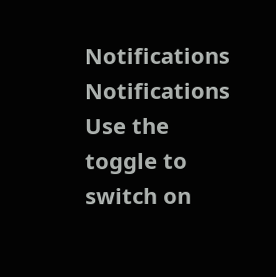Notifications
Notifications
Use the toggle to switch on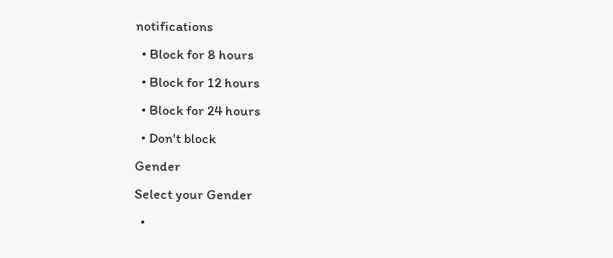notifications
  • Block for 8 hours
  • Block for 12 hours
  • Block for 24 hours
  • Don't block
Gender
Select your Gender
  •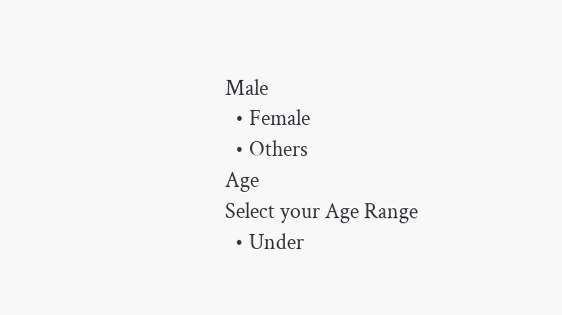Male
  • Female
  • Others
Age
Select your Age Range
  • Under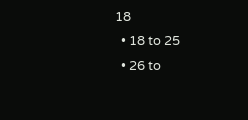18
  • 18 to 25
  • 26 to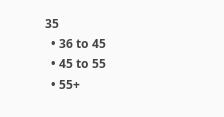35
  • 36 to 45
  • 45 to 55
  • 55+